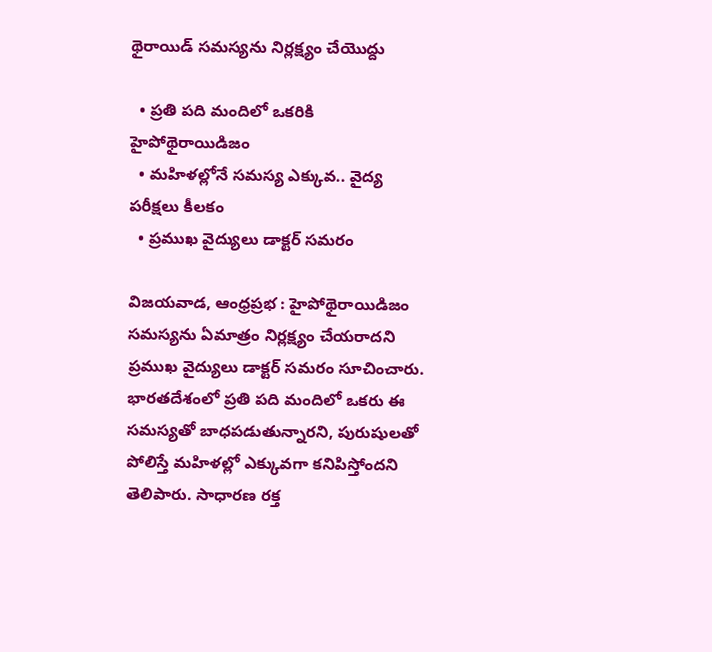థైరాయిడ్ సమస్యను నిర్లక్ష్యం చేయొద్దు

  • ప్రతి పది మందిలో ఒకరికి హైపోథైరాయిడిజం
  • మహిళల్లోనే సమస్య ఎక్కువ.. వైద్య పరీక్షలు కీలకం
  • ప్రముఖ వైద్యులు డాక్టర్ సమరం

విజయవాడ, ఆంధ్రప్రభ : హైపోథైరాయిడిజం సమస్యను ఏమాత్రం నిర్లక్ష్యం చేయరాదని ప్రముఖ వైద్యులు డాక్టర్ సమరం సూచించారు. భారతదేశంలో ప్రతి పది మందిలో ఒకరు ఈ సమస్యతో బాధపడుతున్నారని, పురుషులతో పోలిస్తే మహిళల్లో ఎక్కువగా కనిపిస్తోందని తెలిపారు. సాధారణ రక్త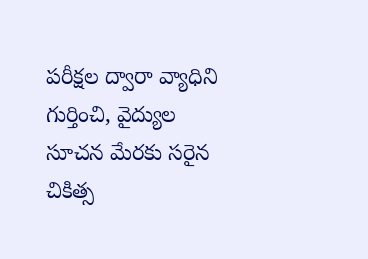పరీక్షల ద్వారా వ్యాధిని గుర్తించి, వైద్యుల సూచన మేరకు సరైన చికిత్స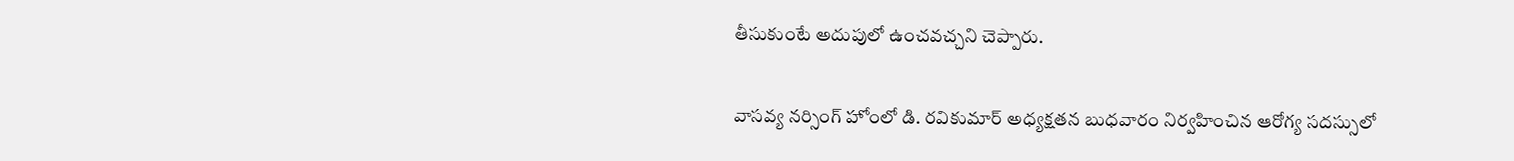తీసుకుంటే అదుపులో ఉంచవచ్చని చెప్పారు.

వాసవ్య నర్సింగ్ హోంలో డి. రవికుమార్ అధ్యక్షతన బుధవారం నిర్వహించిన ఆరోగ్య సదస్సులో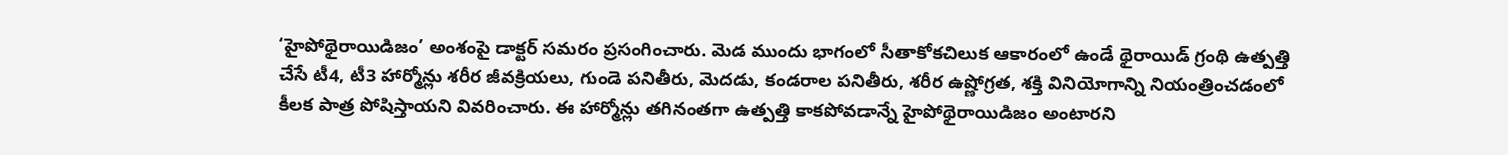‘హైపోథైరాయిడిజం’ అంశంపై డాక్టర్ సమరం ప్రసంగించారు. మెడ ముందు భాగంలో సీతాకోకచిలుక ఆకారంలో ఉండే థైరాయిడ్ గ్రంథి ఉత్పత్తి చేసే టీ4, టీ3 హార్మోన్లు శరీర జీవక్రియలు, గుండె పనితీరు, మెదడు, కండరాల పనితీరు, శరీర ఉష్ణోగ్రత, శక్తి వినియోగాన్ని నియంత్రించడంలో కీలక పాత్ర పోషిస్తాయని వివరించారు. ఈ హార్మోన్లు తగినంతగా ఉత్పత్తి కాకపోవడాన్నే హైపోథైరాయిడిజం అంటారని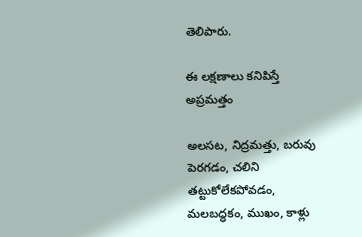తెలిపారు.

ఈ లక్షణాలు కనిపిస్తే అప్రమత్తం

అలసట, నిద్రమత్తు, బరువు పెరగడం, చలిని తట్టుకోలేకపోవడం, మలబద్ధకం, ముఖం, కాళ్లు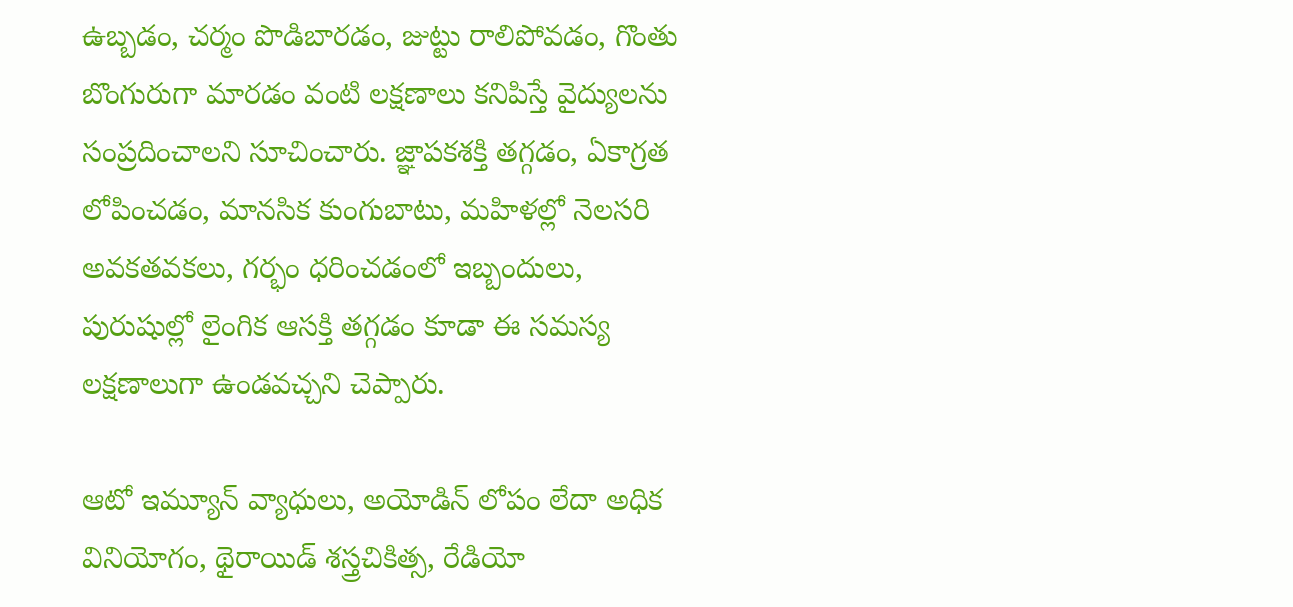ఉబ్బడం, చర్మం పొడిబారడం, జుట్టు రాలిపోవడం, గొంతు బొంగురుగా మారడం వంటి లక్షణాలు కనిపిస్తే వైద్యులను సంప్రదించాలని సూచించారు. జ్ఞాపకశక్తి తగ్గడం, ఏకాగ్రత లోపించడం, మానసిక కుంగుబాటు, మహిళల్లో నెలసరి అవకతవకలు, గర్భం ధరించడంలో ఇబ్బందులు, పురుషుల్లో లైంగిక ఆసక్తి తగ్గడం కూడా ఈ సమస్య లక్షణాలుగా ఉండవచ్చని చెప్పారు.

ఆటో ఇమ్యూన్ వ్యాధులు, అయోడిన్ లోపం లేదా అధిక వినియోగం, థైరాయిడ్ శస్త్రచికిత్స, రేడియో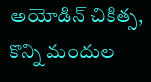అయోడిన్ చికిత్స, కొన్ని మందుల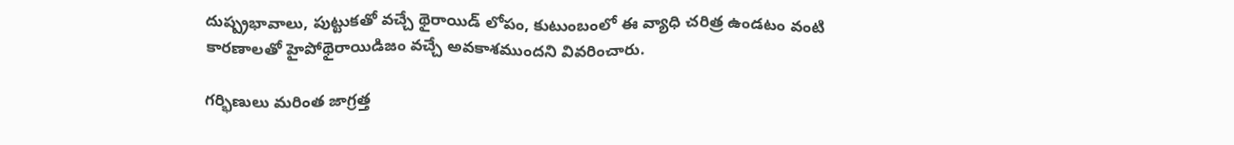దుష్ప్రభావాలు, పుట్టుకతో వచ్చే థైరాయిడ్ లోపం, కుటుంబంలో ఈ వ్యాధి చరిత్ర ఉండటం వంటి కారణాలతో హైపోథైరాయిడిజం వచ్చే అవకాశముందని వివరించారు.

గర్భిణులు మరింత జాగ్రత్త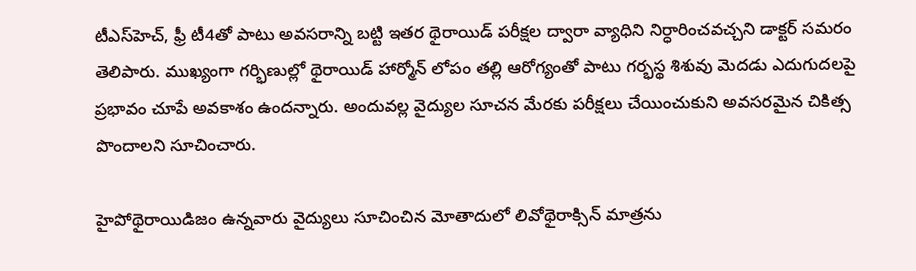టీఎస్‌హెచ్, ఫ్రీ టీ4తో పాటు అవసరాన్ని బట్టి ఇతర థైరాయిడ్ పరీక్షల ద్వారా వ్యాధిని నిర్ధారించవచ్చని డాక్టర్ సమరం తెలిపారు. ముఖ్యంగా గర్భిణుల్లో థైరాయిడ్ హార్మోన్ లోపం తల్లి ఆరోగ్యంతో పాటు గర్భస్థ శిశువు మెదడు ఎదుగుదలపై ప్రభావం చూపే అవకాశం ఉందన్నారు. అందువల్ల వైద్యుల సూచన మేరకు పరీక్షలు చేయించుకుని అవసరమైన చికిత్స పొందాలని సూచించారు.

హైపోథైరాయిడిజం ఉన్నవారు వైద్యులు సూచించిన మోతాదులో లివోథైరాక్సిన్ మాత్రను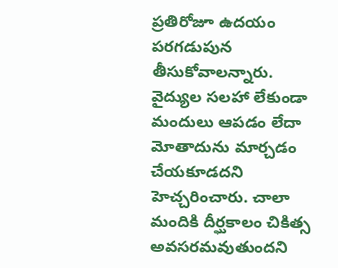ప్రతిరోజూ ఉదయం పరగడుపున తీసుకోవాలన్నారు. వైద్యుల సలహా లేకుండా మందులు ఆపడం లేదా మోతాదును మార్చడం చేయకూడదని హెచ్చరించారు. చాలా మందికి దీర్ఘకాలం చికిత్స అవసరమవుతుందని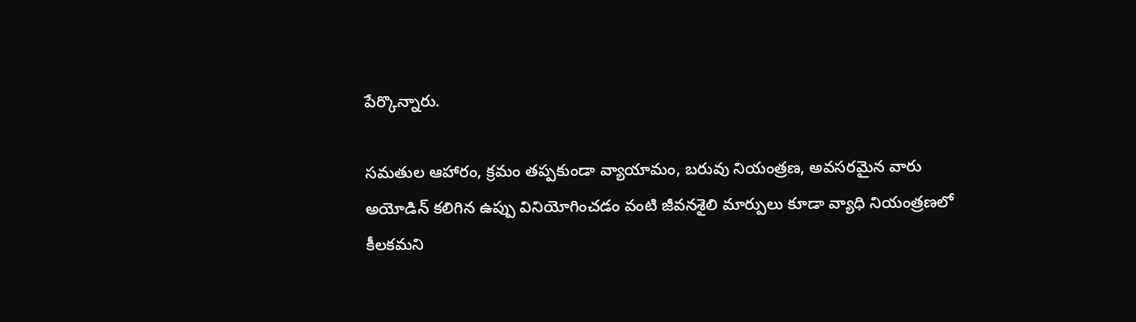పేర్కొన్నారు.

సమతుల ఆహారం, క్రమం తప్పకుండా వ్యాయామం, బరువు నియంత్రణ, అవసరమైన వారు అయోడిన్ కలిగిన ఉప్పు వినియోగించడం వంటి జీవనశైలి మార్పులు కూడా వ్యాధి నియంత్రణలో కీలకమని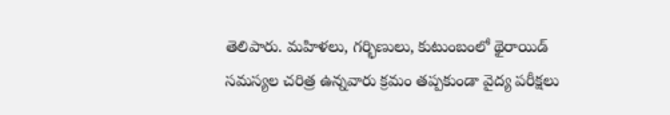తెలిపారు. మహిళలు, గర్భిణులు, కుటుంబంలో థైరాయిడ్ సమస్యల చరిత్ర ఉన్నవారు క్రమం తప్పకుండా వైద్య పరీక్షలు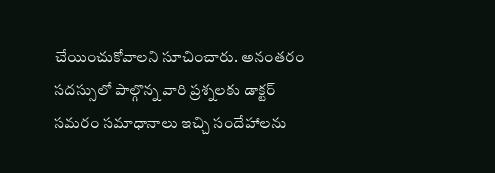చేయించుకోవాలని సూచించారు. అనంతరం సదస్సులో పాల్గొన్న వారి ప్రశ్నలకు డాక్టర్ సమరం సమాధానాలు ఇచ్చి సందేహాలను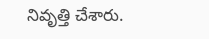నివృత్తి చేశారు.